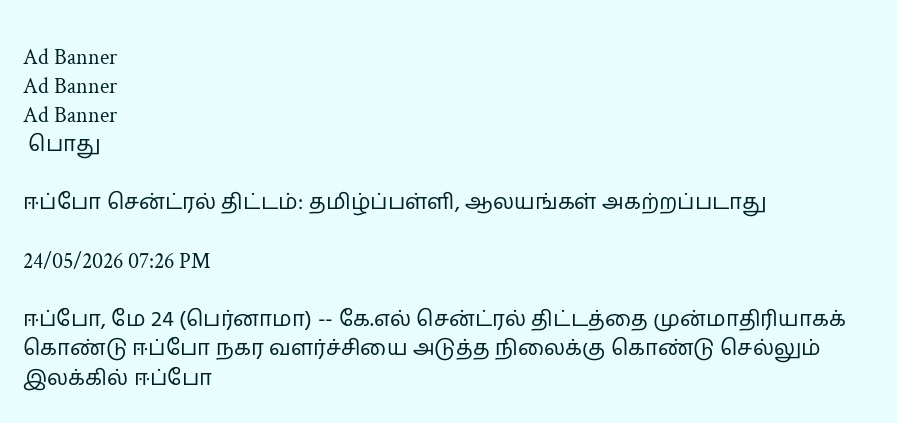Ad Banner
Ad Banner
Ad Banner
 பொது

ஈப்போ சென்ட்ரல் திட்டம்: தமிழ்ப்பள்ளி, ஆலயங்கள் அகற்றப்படாது

24/05/2026 07:26 PM

ஈப்போ, மே 24 (பெர்னாமா) -- கே.எல் சென்ட்ரல் திட்டத்தை முன்மாதிரியாகக் கொண்டு ஈப்போ நகர வளர்ச்சியை அடுத்த நிலைக்கு கொண்டு செல்லும் இலக்கில் ஈப்போ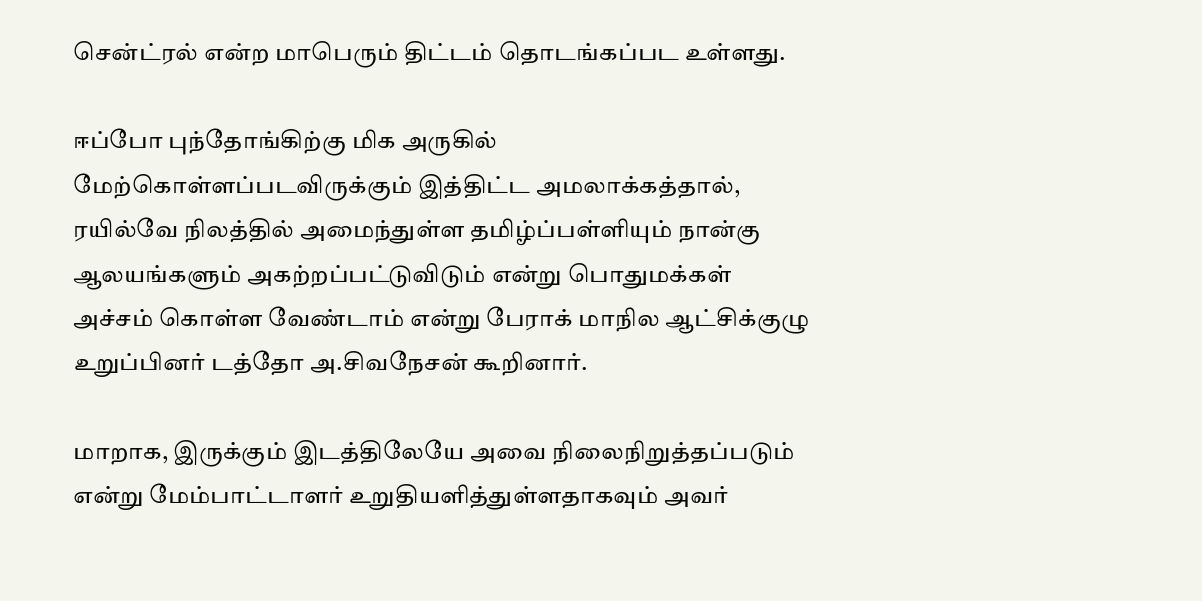சென்ட்ரல் என்ற மாபெரும் திட்டம் தொடங்கப்பட உள்ளது.

ஈப்போ புந்தோங்கிற்கு மிக அருகில் மேற்கொள்ளப்படவிருக்கும் இத்திட்ட அமலாக்கத்தால், ரயில்வே நிலத்தில் அமைந்துள்ள தமிழ்ப்பள்ளியும் நான்கு ஆலயங்களும் அகற்றப்பட்டுவிடும் என்று பொதுமக்கள் அச்சம் கொள்ள வேண்டாம் என்று பேராக் மாநில ஆட்சிக்குழு உறுப்பினர் டத்தோ அ.சிவநேசன் கூறினார்.

மாறாக, இருக்கும் இடத்திலேயே அவை நிலைநிறுத்தப்படும் என்று மேம்பாட்டாளர் உறுதியளித்துள்ளதாகவும் அவர்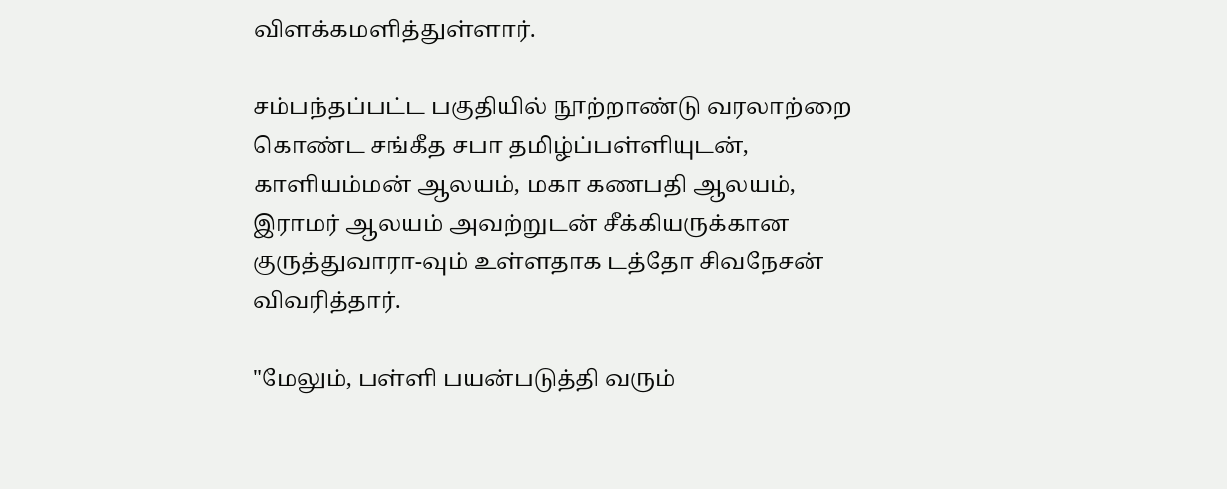விளக்கமளித்துள்ளார்.

சம்பந்தப்பட்ட பகுதியில் நூற்றாண்டு வரலாற்றை கொண்ட சங்கீத சபா தமிழ்ப்பள்ளியுடன், காளியம்மன் ஆலயம், மகா கணபதி ஆலயம், இராமர் ஆலயம் அவற்றுடன் சீக்கியருக்கான குருத்துவாரா-வும் உள்ளதாக டத்தோ சிவநேசன் விவரித்தார்.

"மேலும், பள்ளி பயன்படுத்தி வரும்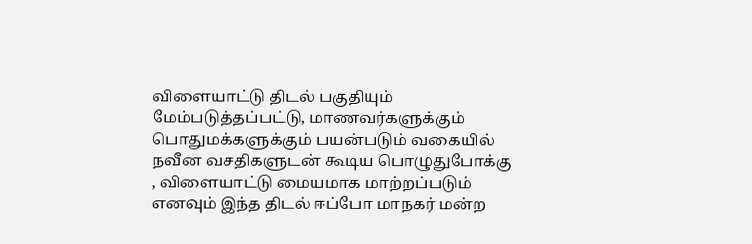விளையாட்டு திடல் பகுதியும் மேம்படுத்தப்பட்டு, மாணவர்களுக்கும் பொதுமக்களுக்கும் பயன்படும் வகையில் நவீன வசதிகளுடன் கூடிய பொழுதுபோக்கு , விளையாட்டு மையமாக மாற்றப்படும் எனவும் இந்த திடல் ஈப்போ மாநகர் மன்ற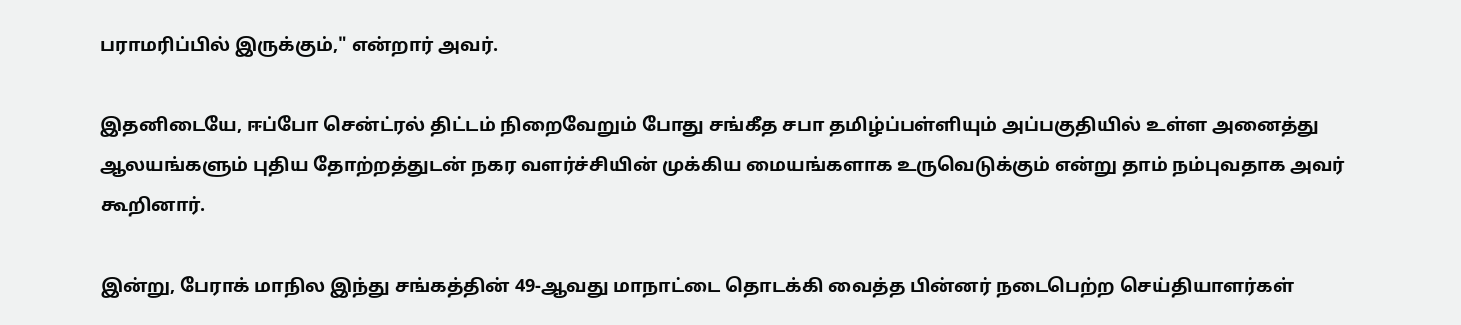பராமரிப்பில் இருக்கும்," என்றார் அவர்.

இதனிடையே, ஈப்போ சென்ட்ரல் திட்டம் நிறைவேறும் போது சங்கீத சபா தமிழ்ப்பள்ளியும் அப்பகுதியில் உள்ள அனைத்து ஆலயங்களும் புதிய தோற்றத்துடன் நகர வளர்ச்சியின் முக்கிய மையங்களாக உருவெடுக்கும் என்று தாம் நம்புவதாக அவர் கூறினார்.

இன்று, பேராக் மாநில இந்து சங்கத்தின் 49-ஆவது மாநாட்டை தொடக்கி வைத்த பின்னர் நடைபெற்ற செய்தியாளர்கள்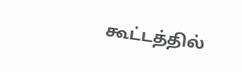கூட்டத்தில்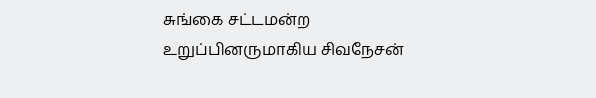சுங்கை சட்டமன்ற உறுப்பினருமாகிய சிவநேசன்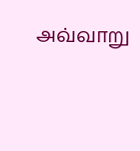அவ்வாறு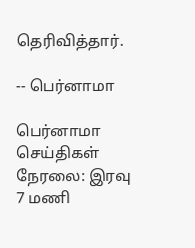தெரிவித்தார்.

-- பெர்னாமா

பெர்னாமா செய்திகள் நேரலை: இரவு 7 மணி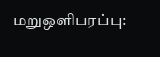மறுஒளிபரப்பு: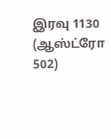இரவு 1130 (ஆஸ்ட்ரோ 502)